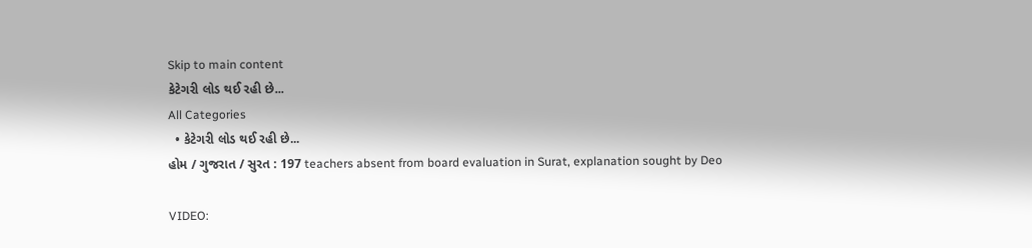Skip to main content
કેટેગરી લોડ થઈ રહી છે...
All Categories
  • કેટેગરી લોડ થઈ રહી છે...
હોમ / ગુજરાત / સુરત : 197 teachers absent from board evaluation in Surat, explanation sought by Deo

VIDEO: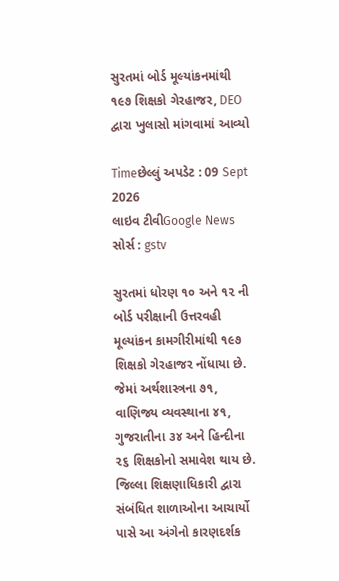સુરતમાં બોર્ડ મૂલ્યાંકનમાંથી ૧૯૭ શિક્ષકો ગેરહાજર, DEO દ્વારા ખુલાસો માંગવામાં આવ્યો

Timeછેલ્લું અપડેટ : 09 Sept 2026
લાઇવ ટીવીGoogle News
સોર્સ : gstv

સુરતમાં ધોરણ ૧૦ અને ૧૨ ની બોર્ડ પરીક્ષાની ઉત્તરવહી મૂલ્યાંકન કામગીરીમાંથી ૧૯૭ શિક્ષકો ગેરહાજર નોંધાયા છે. જેમાં અર્થશાસ્ત્રના ૭૧, વાણિજ્ય વ્યવસ્થાના ૪૧, ગુજરાતીના ૩૪ અને હિન્દીના ૨૬ શિક્ષકોનો સમાવેશ થાય છે. જિલ્લા શિક્ષણાધિકારી દ્વારા સંબંધિત શાળાઓના આચાર્યો પાસે આ અંગેનો કારણદર્શક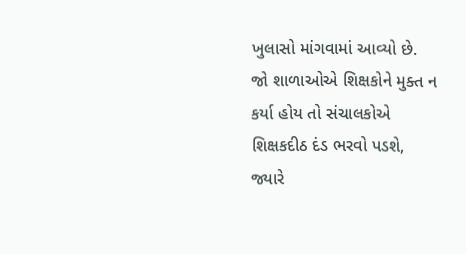ખુલાસો માંગવામાં આવ્યો છે. જો શાળાઓએ શિક્ષકોને મુક્ત ન કર્યા હોય તો સંચાલકોએ શિક્ષકદીઠ દંડ ભરવો પડશે, જ્યારે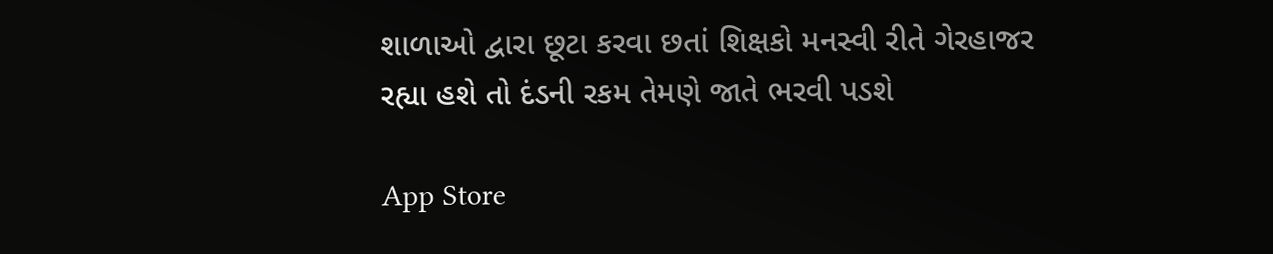શાળાઓ દ્વારા છૂટા કરવા છતાં શિક્ષકો મનસ્વી રીતે ગેરહાજર રહ્યા હશે તો દંડની રકમ તેમણે જાતે ભરવી પડશે

App Store